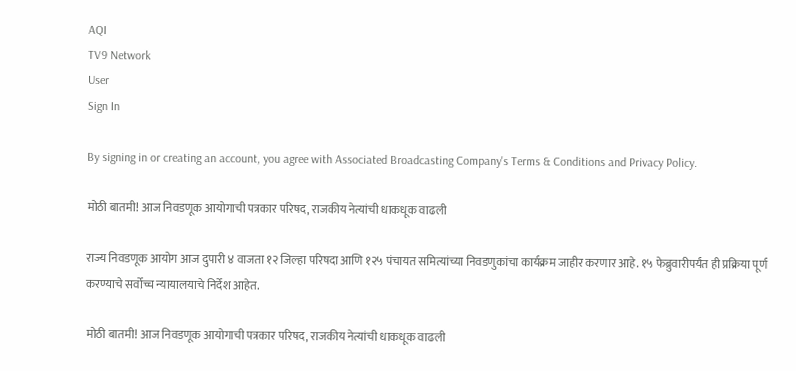AQI
TV9 Network
User
Sign In

By signing in or creating an account, you agree with Associated Broadcasting Company's Terms & Conditions and Privacy Policy.

मोठी बातमी! आज निवडणूक आयोगाची पत्रकार परिषद, राजकीय नेत्यांची धाकधूक वाढली

राज्य निवडणूक आयोग आज दुपारी ४ वाजता १२ जिल्हा परिषदा आणि १२५ पंचायत समित्यांच्या निवडणुकांचा कार्यक्रम जाहीर करणार आहे. १५ फेब्रुवारीपर्यंत ही प्रक्रिया पूर्ण करण्याचे सर्वोच्च न्यायालयाचे निर्देश आहेत.

मोठी बातमी! आज निवडणूक आयोगाची पत्रकार परिषद, राजकीय नेत्यांची धाकधूक वाढली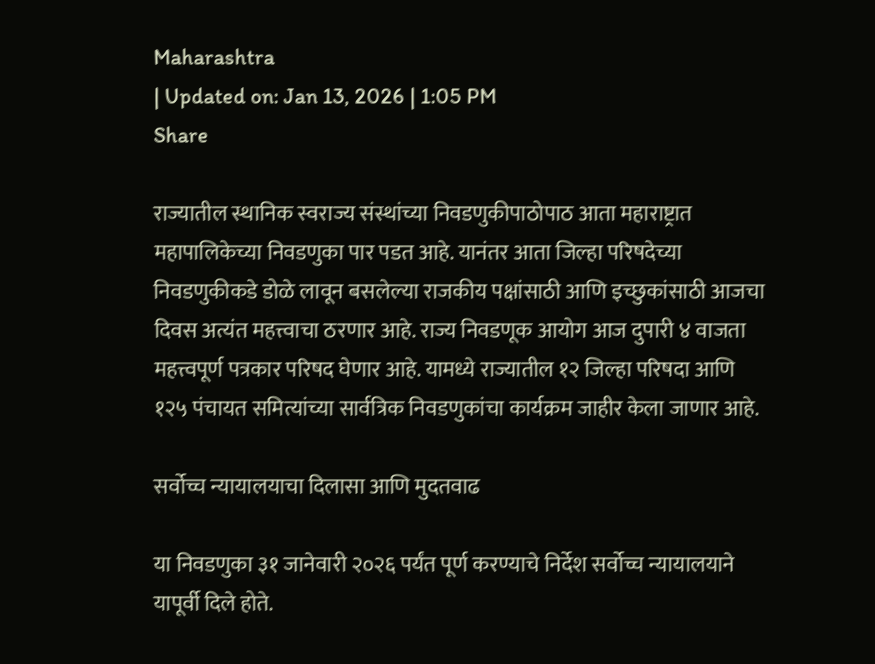Maharashtra
| Updated on: Jan 13, 2026 | 1:05 PM
Share

राज्यातील स्थानिक स्वराज्य संस्थांच्या निवडणुकीपाठोपाठ आता महाराष्ट्रात महापालिकेच्या निवडणुका पार पडत आहे. यानंतर आता जिल्हा परिषदेच्या निवडणुकीकडे डोळे लावून बसलेल्या राजकीय पक्षांसाठी आणि इच्छुकांसाठी आजचा दिवस अत्यंत महत्त्वाचा ठरणार आहे. राज्य निवडणूक आयोग आज दुपारी ४ वाजता महत्त्वपूर्ण पत्रकार परिषद घेणार आहे. यामध्ये राज्यातील १२ जिल्हा परिषदा आणि १२५ पंचायत समित्यांच्या सार्वत्रिक निवडणुकांचा कार्यक्रम जाहीर केला जाणार आहे.

सर्वोच्च न्यायालयाचा दिलासा आणि मुदतवाढ

या निवडणुका ३१ जानेवारी २०२६ पर्यंत पूर्ण करण्याचे निर्देश सर्वोच्च न्यायालयाने यापूर्वी दिले होते.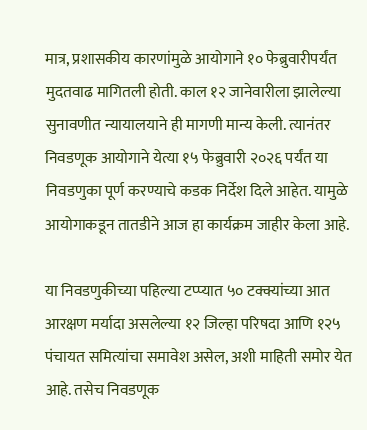मात्र, प्रशासकीय कारणांमुळे आयोगाने १० फेब्रुवारीपर्यंत मुदतवाढ मागितली होती. काल १२ जानेवारीला झालेल्या सुनावणीत न्यायालयाने ही मागणी मान्य केली. त्यानंतर निवडणूक आयोगाने येत्या १५ फेब्रुवारी २०२६ पर्यंत या निवडणुका पूर्ण करण्याचे कडक निर्देश दिले आहेत. यामुळे आयोगाकडून तातडीने आज हा कार्यक्रम जाहीर केला आहे.

या निवडणुकीच्या पहिल्या टप्प्यात ५० टक्क्यांच्या आत आरक्षण मर्यादा असलेल्या १२ जिल्हा परिषदा आणि १२५ पंचायत समित्यांचा समावेश असेल, अशी माहिती समोर येत आहे. तसेच निवडणूक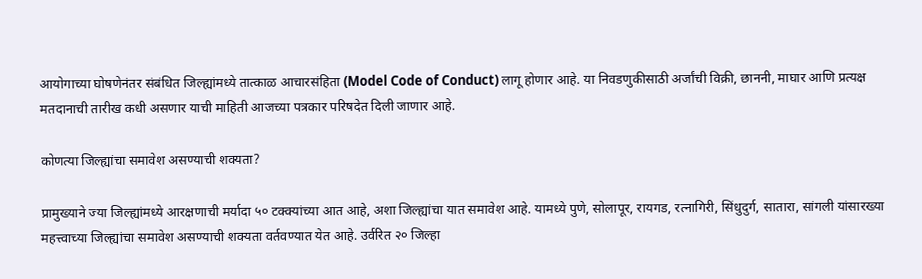आयोगाच्या घोषणेनंतर संबंधित जिल्ह्यांमध्ये तात्काळ आचारसंहिता (Model Code of Conduct) लागू होणार आहे. या निवडणुकीसाठी अर्जांची विक्री, छाननी, माघार आणि प्रत्यक्ष मतदानाची तारीख कधी असणार याची माहिती आजच्या पत्रकार परिषदेत दिली जाणार आहे.

कोणत्या जिल्ह्यांचा समावेश असण्याची शक्यता?

प्रामुख्याने ज्या जिल्ह्यांमध्ये आरक्षणाची मर्यादा ५० टक्क्यांच्या आत आहे, अशा जिल्ह्यांचा यात समावेश आहे. यामध्ये पुणे, सोलापूर, रायगड, रत्नागिरी, सिंधुदुर्ग, सातारा, सांगली यांसारख्या महत्त्वाच्या जिल्ह्यांचा समावेश असण्याची शक्यता वर्तवण्यात येत आहे. उर्वरित २० जिल्हा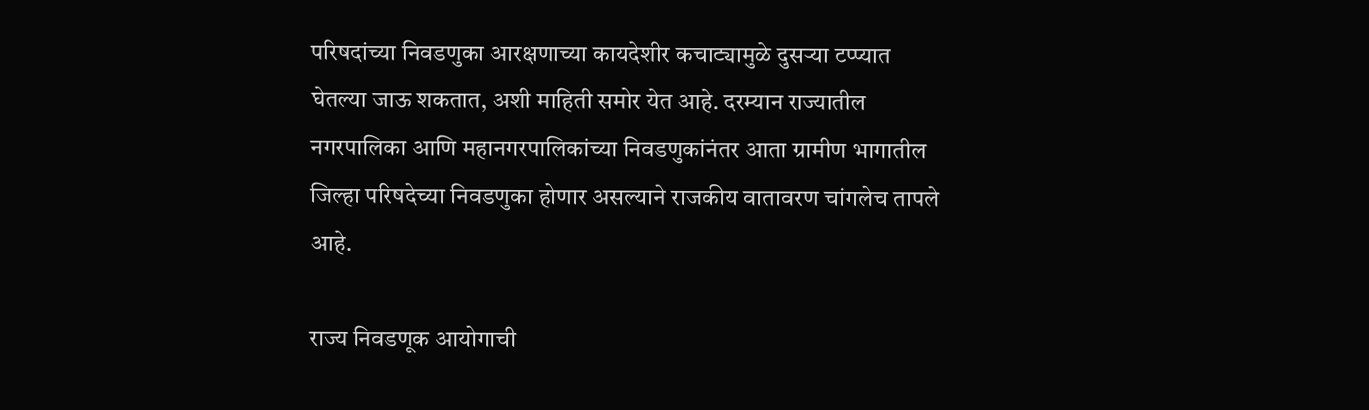परिषदांच्या निवडणुका आरक्षणाच्या कायदेशीर कचाट्यामुळे दुसऱ्या टप्प्यात घेतल्या जाऊ शकतात, अशी माहिती समोर येत आहे. दरम्यान राज्यातील नगरपालिका आणि महानगरपालिकांच्या निवडणुकांनंतर आता ग्रामीण भागातील जिल्हा परिषदेच्या निवडणुका होणार असल्याने राजकीय वातावरण चांगलेच तापले आहे.

राज्य निवडणूक आयोगाची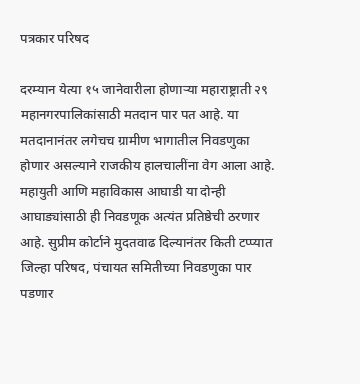पत्रकार परिषद

दरम्यान येत्या १५ जानेवारीला होणाऱ्या महाराष्ट्राती २९ महानगरपालिकांसाठी मतदान पार पत आहे. या मतदानानंतर लगेचच ग्रामीण भागातील निवडणुका होणार असल्याने राजकीय हालचालींना वेग आला आहे. महायुती आणि महाविकास आघाडी या दोन्ही आघाड्यांसाठी ही निवडणूक अत्यंत प्रतिष्ठेची ठरणार आहे. सुप्रीम कोर्टाने मुदतवाढ दिल्यानंतर किती टप्प्यात जिल्हा परिषद, पंचायत समितीच्या निवडणुका पार पडणार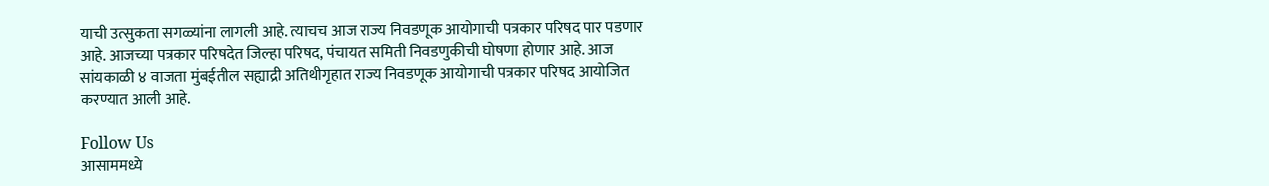याची उत्सुकता सगळ्यांना लागली आहे. त्याचच आज राज्य निवडणूक आयोगाची पत्रकार परिषद पार पडणार आहे. आजच्या पत्रकार परिषदेत जिल्हा परिषद, पंचायत समिती निवडणुकीची घोषणा होणार आहे. आज सांयकाळी ४ वाजता मुंबईतील सह्याद्री अतिथीगृहात राज्य निवडणूक आयोगाची पत्रकार परिषद आयोजित करण्यात आली आहे.

Follow Us
आसाममध्ये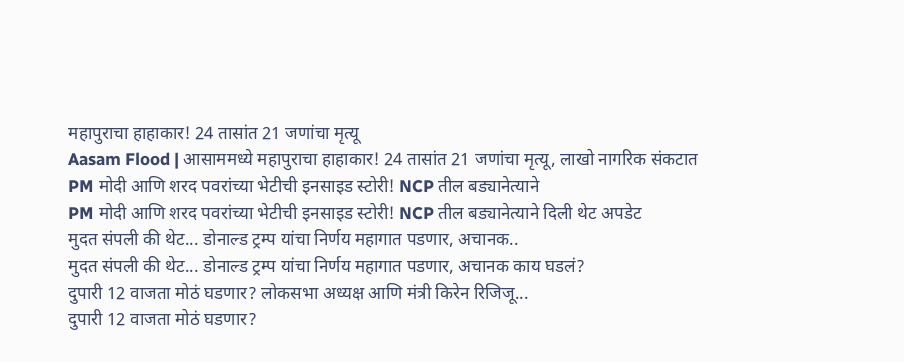महापुराचा हाहाकार! 24 तासांत 21 जणांचा मृत्यू
Aasam Flood | आसाममध्ये महापुराचा हाहाकार! 24 तासांत 21 जणांचा मृत्यू, लाखो नागरिक संकटात
PM मोदी आणि शरद पवरांच्या भेटीची इनसाइड स्टोरी! NCP तील बड्यानेत्याने
PM मोदी आणि शरद पवरांच्या भेटीची इनसाइड स्टोरी! NCP तील बड्यानेत्याने दिली थेट अपडेट
मुदत संपली की थेट... डोनाल्ड ट्रम्प यांचा निर्णय महागात पडणार, अचानक..
मुदत संपली की थेट... डोनाल्ड ट्रम्प यांचा निर्णय महागात पडणार, अचानक काय घडलं?
दुपारी 12 वाजता मोठं घडणार? लोकसभा अध्यक्ष आणि मंत्री किरेन रिजिजू...
दुपारी 12 वाजता मोठं घडणार?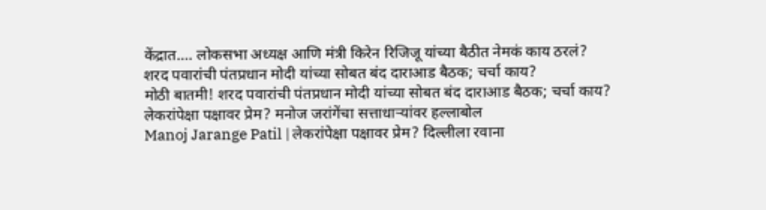केंद्रात.... लोकसभा अध्यक्ष आणि मंत्री किरेन रिजिजू यांच्या बैठीत नेमकं काय ठरलं?
शरद पवारांची पंतप्रधान मोदी यांच्या सोबत बंद दाराआड बैठक; चर्चा काय?
मोठी बातमी! शरद पवारांची पंतप्रधान मोदी यांच्या सोबत बंद दाराआड बैठक; चर्चा काय?
लेकरांपेक्षा पक्षावर प्रेम? मनोज जरांगेंचा सत्ताधाऱ्यांवर हल्लाबोल
Manoj Jarange Patil | लेकरांपेक्षा पक्षावर प्रेम? दिल्लीला रवाना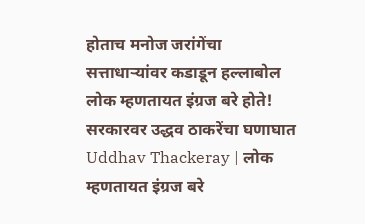होताच मनोज जरांगेंचा सत्ताधाऱ्यांवर कडाडून हल्लाबोल
लोक म्हणतायत इंग्रज बरे होते! सरकारवर उद्धव ठाकरेंचा घणाघात
Uddhav Thackeray | लोक म्हणतायत इंग्रज बरे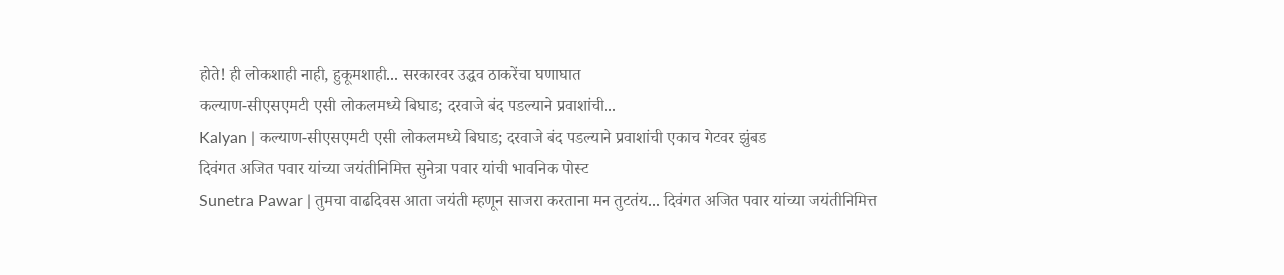होते! ही लोकशाही नाही, हुकूमशाही... सरकारवर उद्धव ठाकरेंचा घणाघात
कल्याण-सीएसएमटी एसी लोकलमध्ये बिघाड; दरवाजे बंद पडल्याने प्रवाशांची...
Kalyan | कल्याण-सीएसएमटी एसी लोकलमध्ये बिघाड; दरवाजे बंद पडल्याने प्रवाशांची एकाच गेटवर झुंबड
दिवंगत अजित पवार यांच्या जयंतीनिमित्त सुनेत्रा पवार यांची भावनिक पोस्ट
Sunetra Pawar | तुमचा वाढदिवस आता जयंती म्हणून साजरा करताना मन तुटतंय... दिवंगत अजित पवार यांच्या जयंतीनिमित्त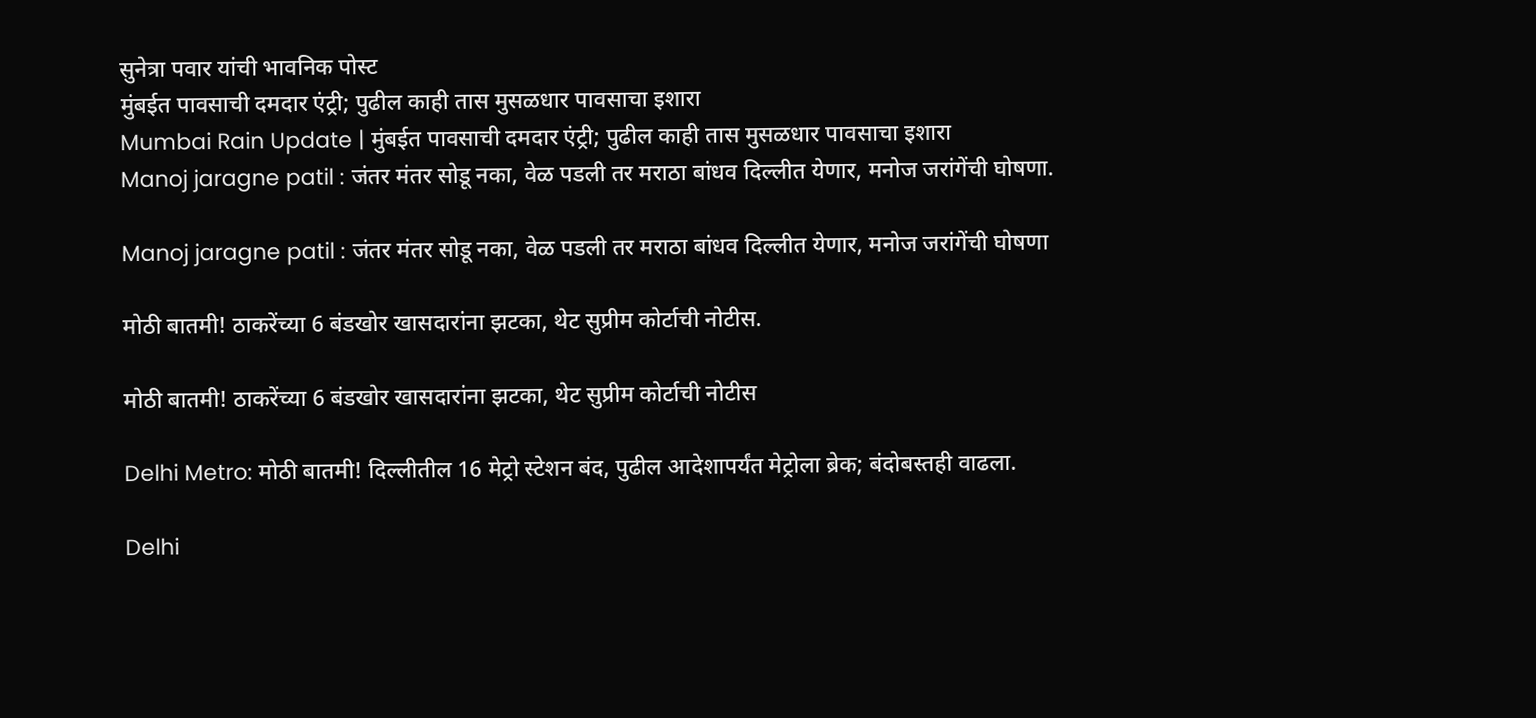सुनेत्रा पवार यांची भावनिक पोस्ट
मुंबईत पावसाची दमदार एंट्री; पुढील काही तास मुसळधार पावसाचा इशारा
Mumbai Rain Update | मुंबईत पावसाची दमदार एंट्री; पुढील काही तास मुसळधार पावसाचा इशारा
Manoj jaragne patil : जंतर मंतर सोडू नका, वेळ पडली तर मराठा बांधव दिल्लीत येणार, मनोज जरांगेंची घोषणा.

Manoj jaragne patil : जंतर मंतर सोडू नका, वेळ पडली तर मराठा बांधव दिल्लीत येणार, मनोज जरांगेंची घोषणा

मोठी बातमी! ठाकरेंच्या 6 बंडखोर खासदारांना झटका, थेट सुप्रीम कोर्टाची नोटीस.

मोठी बातमी! ठाकरेंच्या 6 बंडखोर खासदारांना झटका, थेट सुप्रीम कोर्टाची नोटीस

Delhi Metro: मोठी बातमी! दिल्लीतील 16 मेट्रो स्टेशन बंद, पुढील आदेशापर्यंत मेट्रोला ब्रेक; बंदोबस्तही वाढला.

Delhi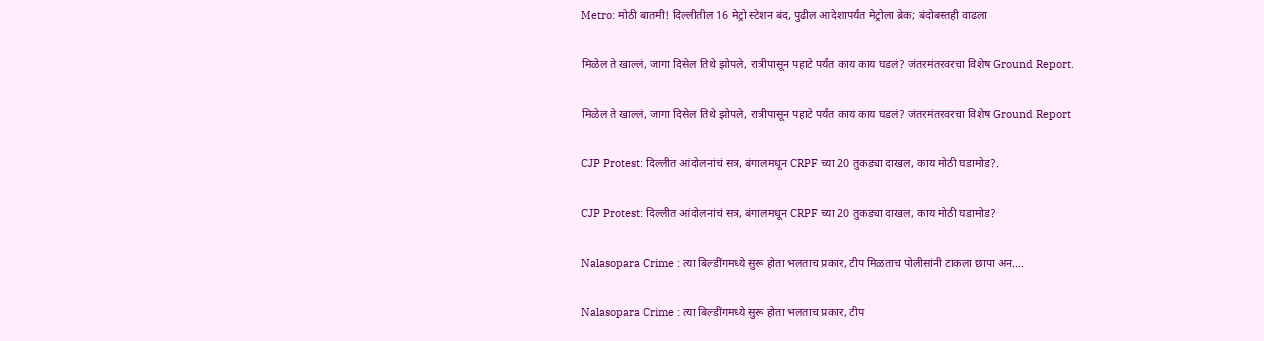Metro: मोठी बातमी! दिल्लीतील 16 मेट्रो स्टेशन बंद, पुढील आदेशापर्यंत मेट्रोला ब्रेक; बंदोबस्तही वाढला

मिळेल ते खाल्लं, जागा दिसेल तिथे झोपले, रात्रीपासून पहाटे पर्यंत काय काय घडलं? जंतरमंतरवरचा विशेष Ground Report.

मिळेल ते खाल्लं, जागा दिसेल तिथे झोपले, रात्रीपासून पहाटे पर्यंत काय काय घडलं? जंतरमंतरवरचा विशेष Ground Report

CJP Protest: दिल्लीत आंदोलनांचं सत्र, बंगालमधून CRPF च्या 20 तुकड्या दाखल, काय मोठी घडामोड?.

CJP Protest: दिल्लीत आंदोलनांचं सत्र, बंगालमधून CRPF च्या 20 तुकड्या दाखल, काय मोठी घडामोड?

Nalasopara Crime : त्या बिल्डींगमध्ये सुरू होता भलताच प्रकार, टीप मिळताच पोलीसांनी टाकला छापा अन….

Nalasopara Crime : त्या बिल्डींगमध्ये सुरू होता भलताच प्रकार, टीप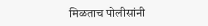मिळताच पोलीसांनी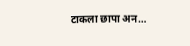टाकला छापा अन…